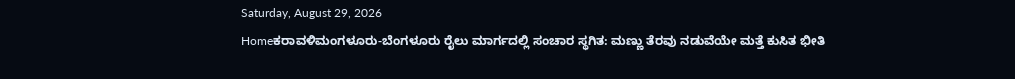Saturday, August 29, 2026
Homeಕರಾವಳಿಮಂಗಳೂರು-ಬೆಂಗಳೂರು ರೈಲು ಮಾರ್ಗದಲ್ಲಿ ಸಂಚಾರ ಸ್ಥಗಿತ: ಮಣ್ಣು ತೆರವು ನಡುವೆಯೇ ಮತ್ತೆ ಕುಸಿತ ಭೀತಿ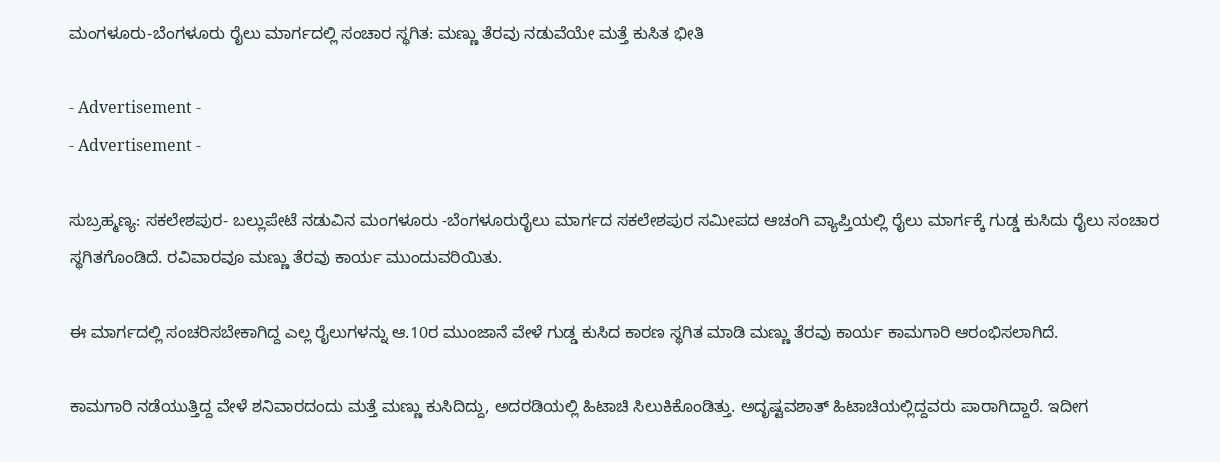ಮಂಗಳೂರು-ಬೆಂಗಳೂರು ರೈಲು ಮಾರ್ಗದಲ್ಲಿ ಸಂಚಾರ ಸ್ಥಗಿತ: ಮಣ್ಣು ತೆರವು ನಡುವೆಯೇ ಮತ್ತೆ ಕುಸಿತ ಭೀತಿ

- Advertisement -
- Advertisement -

ಸುಬ್ರಹ್ಮಣ್ಯ: ಸಕಲೇಶಪುರ- ಬಲ್ಲುಪೇಟೆ ನಡುವಿನ ಮಂಗಳೂರು -ಬೆಂಗಳೂರುರೈಲು ಮಾರ್ಗದ ಸಕಲೇಶಪುರ ಸಮೀಪದ ಆಚಂಗಿ ವ್ಯಾಪ್ತಿಯಲ್ಲಿ ರೈಲು ಮಾರ್ಗಕ್ಕೆ ಗುಡ್ಡ ಕುಸಿದು ರೈಲು ಸಂಚಾರ ಸ್ಥಗಿತಗೊಂಡಿದೆ. ರವಿವಾರವೂ ಮಣ್ಣು ತೆರವು ಕಾರ್ಯ ಮುಂದುವರಿಯಿತು.

ಈ ಮಾರ್ಗದಲ್ಲಿ ಸಂಚರಿಸಬೇಕಾಗಿದ್ದ ಎಲ್ಲ ರೈಲುಗಳನ್ನು ಆ.10ರ ಮುಂಜಾನೆ ವೇಳೆ ಗುಡ್ಡ ಕುಸಿದ ಕಾರಣ ಸ್ಥಗಿತ ಮಾಡಿ ಮಣ್ಣು ತೆರವು ಕಾರ್ಯ ಕಾಮಗಾರಿ ಆರಂಭಿಸಲಾಗಿದೆ.

ಕಾಮಗಾರಿ ನಡೆಯುತ್ತಿದ್ದ ವೇಳೆ ಶನಿವಾರದಂದು ಮತ್ತೆ ಮಣ್ಣು ಕುಸಿದಿದ್ದು, ಅದರಡಿಯಲ್ಲಿ ಹಿಟಾಚಿ ಸಿಲುಕಿಕೊಂಡಿತ್ತು. ಅದೃಷ್ಟವಶಾತ್‌ ಹಿಟಾಚಿಯಲ್ಲಿದ್ದವರು ಪಾರಾಗಿದ್ದಾರೆ. ಇದೀಗ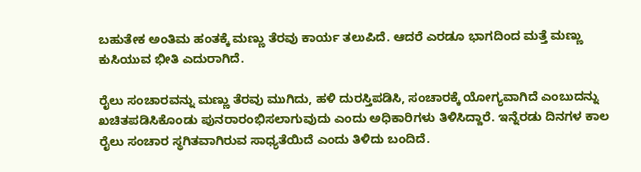ಬಹುತೇಕ ಅಂತಿಮ ಹಂತಕ್ಕೆ ಮಣ್ಣು ತೆರವು ಕಾರ್ಯ ತಲುಪಿದೆ. ಆದರೆ ಎರಡೂ ಭಾಗದಿಂದ ಮತ್ತೆ ಮಣ್ಣು ಕುಸಿಯುವ ಭೀತಿ ಎದುರಾಗಿದೆ.

ರೈಲು ಸಂಚಾರವನ್ನು ಮಣ್ಣು ತೆರವು ಮುಗಿದು, ಹಳಿ ದುರಸ್ತಿಪಡಿಸಿ, ಸಂಚಾರಕ್ಕೆ ಯೋಗ್ಯವಾಗಿದೆ ಎಂಬುದನ್ನು ಖಚಿತಪಡಿಸಿಕೊಂಡು ಪುನರಾರಂಭಿಸಲಾಗುವುದು ಎಂದು ಅಧಿಕಾರಿಗಳು ತಿಳಿಸಿದ್ದಾರೆ. ಇನ್ನೆರಡು ದಿನಗಳ ಕಾಲ ರೈಲು ಸಂಚಾರ ಸ್ಥಗಿತವಾಗಿರುವ ಸಾಧ್ಯತೆಯಿದೆ ಎಂದು ತಿಳಿದು ಬಂದಿದೆ.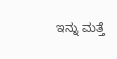ಇನ್ನು ಮತ್ತೆ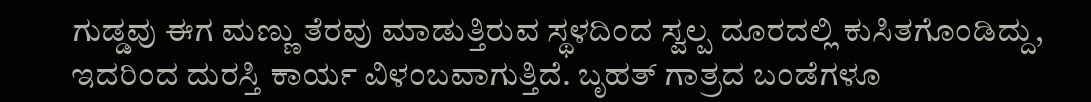ಗುಡ್ಡವು ಈಗ ಮಣ್ಣು ತೆರವು ಮಾಡುತ್ತಿರುವ ಸ್ಥಳದಿಂದ ಸ್ವಲ್ಪ ದೂರದಲ್ಲಿ ಕುಸಿತಗೊಂಡಿದ್ದು, ಇದರಿಂದ ದುರಸ್ತಿ ಕಾರ್ಯ ವಿಳಂಬವಾಗುತ್ತಿದೆ. ಬೃಹತ್‌ ಗಾತ್ರದ ಬಂಡೆಗಳೂ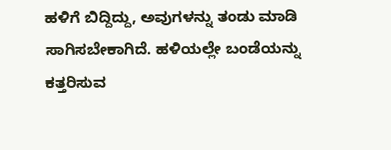ಹಳಿಗೆ ಬಿದ್ದಿದ್ದು, ಅವುಗಳನ್ನು ತಂಡು ಮಾಡಿ ಸಾಗಿಸಬೇಕಾಗಿದೆ. ಹಳಿಯಲ್ಲೇ ಬಂಡೆಯನ್ನು ಕತ್ತರಿಸುವ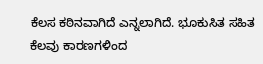ಕೆಲಸ ಕಠಿನವಾಗಿದೆ ಎನ್ನಲಾಗಿದೆ. ಭೂಕುಸಿತ ಸಹಿತ ಕೆಲವು ಕಾರಣಗಳಿಂದ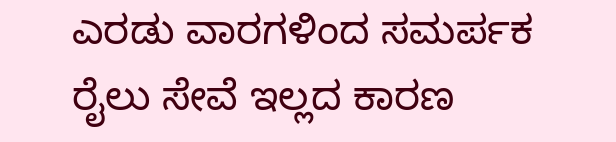ಎರಡು ವಾರಗಳಿಂದ ಸಮರ್ಪಕ ರೈಲು ಸೇವೆ ಇಲ್ಲದ ಕಾರಣ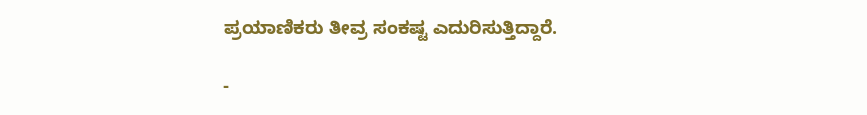ಪ್ರಯಾಣಿಕರು ತೀವ್ರ ಸಂಕಷ್ಟ ಎದುರಿಸುತ್ತಿದ್ದಾರೆ.

-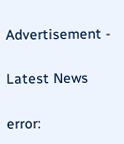Advertisement -

Latest News

error: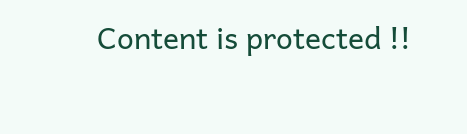Content is protected !!